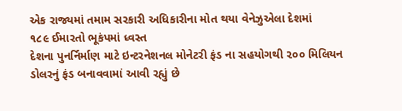એક રાજ્યમાં તમામ સરકારી અધિકારીના મોત થયા વેનેઝુએલા દેશમાં
૧૮૯ ઈમારતો ભૂકંપમાં ધ્વસ્ત
દેશના પુનર્નિર્માણ માટે ઇન્ટરનેશનલ મોનેટરી ફંડ ના સહયોગથી ૨૦૦ મિલિયન ડોલરનું ફંડ બનાવવામાં આવી રહ્યું છે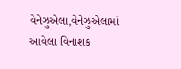વેનેઝુએલા,વેનેઝુએલામાં આવેલા વિનાશક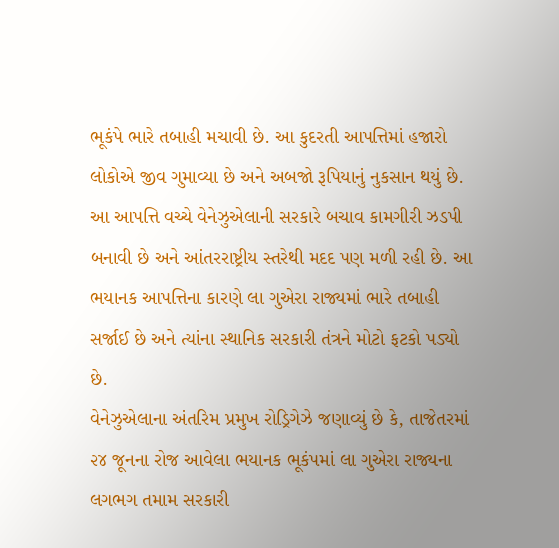ભૂકંપે ભારે તબાહી મચાવી છે. આ કુદરતી આપત્તિમાં હજારો લોકોએ જીવ ગુમાવ્યા છે અને અબજો રૂપિયાનું નુકસાન થયું છે. આ આપત્તિ વચ્ચે વેનેઝુએલાની સરકારે બચાવ કામગીરી ઝડપી બનાવી છે અને આંતરરાષ્ટ્રીય સ્તરેથી મદદ પણ મળી રહી છે. આ ભયાનક આપત્તિના કારણે લા ગુએરા રાજ્યમાં ભારે તબાહી સર્જાઈ છે અને ત્યાંના સ્થાનિક સરકારી તંત્રને મોટો ફટકો પડ્યો છે.
વેનેઝુએલાના અંતરિમ પ્રમુખ રોડ્રિગેઝે જણાવ્યું છે કે, તાજેતરમાં ૨૪ જૂનના રોજ આવેલા ભયાનક ભૂકંપમાં લા ગુએરા રાજ્યના લગભગ તમામ સરકારી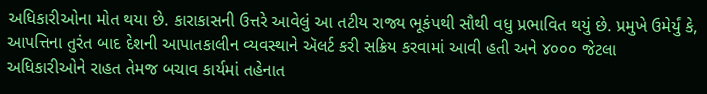અધિકારીઓના મોત થયા છે. કારાકાસની ઉત્તરે આવેલું આ તટીય રાજ્ય ભૂકંપથી સૌથી વધુ પ્રભાવિત થયું છે. પ્રમુખે ઉમેર્યું કે, આપત્તિના તુરંત બાદ દેશની આપાતકાલીન વ્યવસ્થાને ઍલર્ટ કરી સક્રિય કરવામાં આવી હતી અને ૪૦૦૦ જેટલા અધિકારીઓને રાહત તેમજ બચાવ કાર્યમાં તહેનાત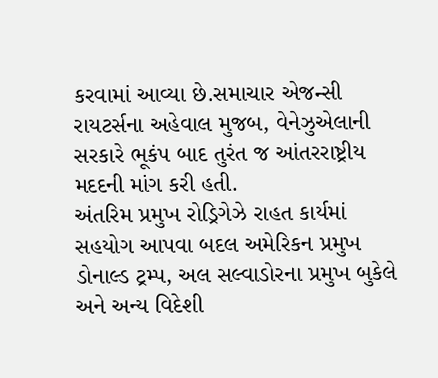કરવામાં આવ્યા છે.સમાચાર એજન્સી રાયટર્સના અહેવાલ મુજબ, વેનેઝુએલાની સરકારે ભૂકંપ બાદ તુરંત જ આંતરરાષ્ટ્રીય મદદની માંગ કરી હતી.
અંતરિમ પ્રમુખ રોડ્રિગેઝે રાહત કાર્યમાં સહયોગ આપવા બદલ અમેરિકન પ્રમુખ ડોનાલ્ડ ટ્રમ્પ, અલ સલ્વાડોરના પ્રમુખ બુકેલે અને અન્ય વિદેશી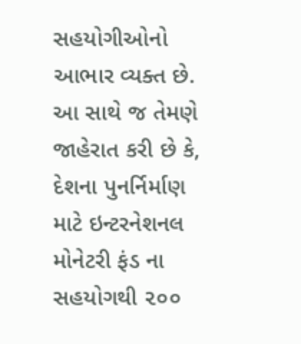સહયોગીઓનો આભાર વ્યક્ત છે. આ સાથે જ તેમણે જાહેરાત કરી છે કે, દેશના પુનર્નિર્માણ માટે ઇન્ટરનેશનલ મોનેટરી ફંડ ના સહયોગથી ૨૦૦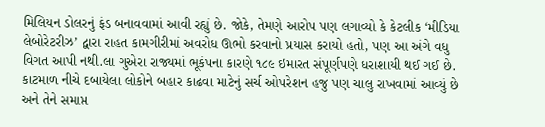મિલિયન ડોલરનું ફંડ બનાવવામાં આવી રહ્યું છે. જોકે, તેમણે આરોપ પણ લગાવ્યો કે કેટલીક ‘મીડિયા લેબોરેટરીઝ’ દ્વારા રાહત કામગીરીમાં અવરોધ ઊભો કરવાનો પ્રયાસ કરાયો હતો, પણ આ અંગે વધુ વિગત આપી નથી.લા ગુએરા રાજ્યમાં ભૂકંપના કારણે ૧૮૯ ઇમારત સંપૂર્ણપણે ધરાશાયી થઈ ગઈ છે.
કાટમાળ નીચે દબાયેલા લોકોને બહાર કાઢવા માટેનું સર્ચ ઓપરેશન હજુ પણ ચાલુ રાખવામાં આવ્યું છે અને તેને સમાપ્ત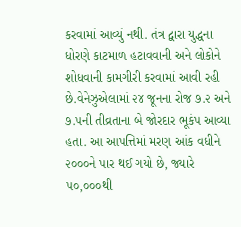કરવામાં આવ્યું નથી. તંત્ર દ્વારા યુદ્ધના ધોરણે કાટમાળ હટાવવાની અને લોકોને શોધવાની કામગીરી કરવામાં આવી રહી છે.વેનેઝુએલામાં ૨૪ જૂનના રોજ ૭.૨ અને ૭.૫ની તીવ્રતાના બે જોરદાર ભૂકંપ આવ્યા હતા. આ આપત્તિમાં મરણ આંક વધીને ૨૦૦૦ને પાર થઈ ગયો છે, જ્યારે ૫૦,૦૦૦થી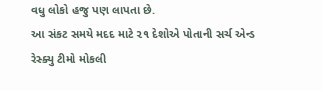વધુ લોકો હજુ પણ લાપતા છે.
આ સંકટ સમયે મદદ માટે ૨૧ દેશોએ પોતાની સર્ચ એન્ડ રેસ્ક્યુ ટીમો મોકલી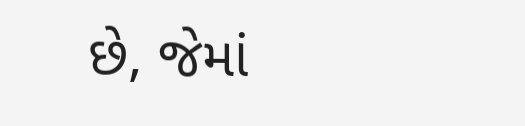છે, જેમાં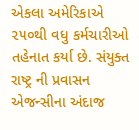એકલા અમેરિકાએ ૨૫૦થી વધુ કર્મચારીઓ તહેનાત કર્યા છે. સંયુક્ત રાષ્ટ્ર ની પ્રવાસન એજન્સીના અંદાજ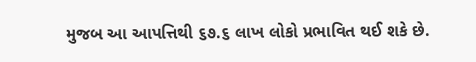મુજબ આ આપત્તિથી ૬૭.૬ લાખ લોકો પ્રભાવિત થઈ શકે છે.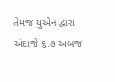તેમજ યુએન દ્વારા અંદાજે ૬.૭ અબજ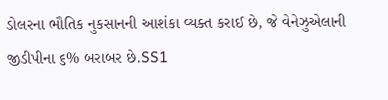ડોલરના ભૌતિક નુકસાનની આશંકા વ્યક્ત કરાઈ છે, જે વેનેઝુએલાની જીડીપીના ૬% બરાબર છે.SS1